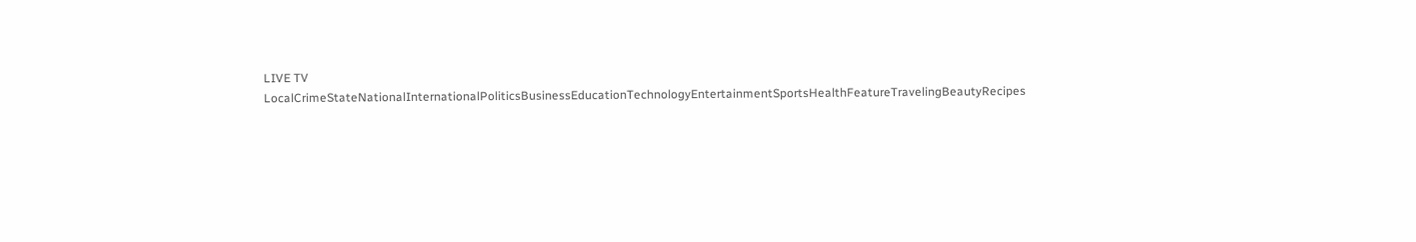LIVE TV LocalCrimeStateNationalInternationalPoliticsBusinessEducationTechnologyEntertainmentSportsHealthFeatureTravelingBeautyRecipes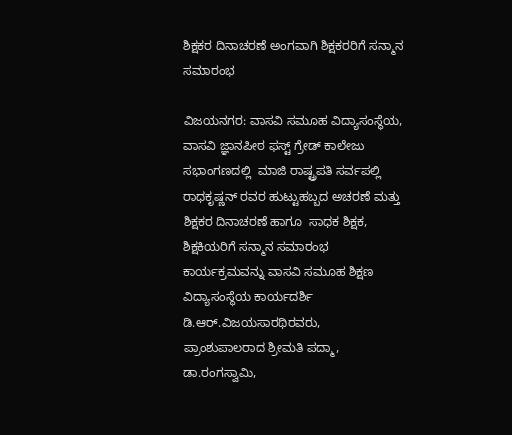ಶಿಕ್ಷಕರ ದಿನಾಚರಣೆ ಅಂಗವಾಗಿ ಶಿಕ್ಷಕರರಿಗೆ ಸನ್ಮಾನ ಸಮಾರಂಭ

ವಿಜಯನಗರ: ವಾಸವಿ ಸಮೂಹ ವಿದ್ಯಾಸಂಸ್ಥೆಯ, ವಾಸವಿ ಜ್ಞಾನಪೀಠ ಫಸ್ಟ್ ಗ್ರೇಡ್ ಕಾಲೇಜು ಸಭಾಂಗಣದಲ್ಲಿ  ಮಾಜಿ ರಾಷ್ಟ್ರಪತಿ ಸರ್ವಪಲ್ಲಿ ರಾಧಕೃಷ್ಣನ್ ರವರ ಹುಟ್ಟುಹಬ್ಬದ ಅಚರಣೆ ಮತ್ತು ಶಿಕ್ಷಕರ ದಿನಾಚರಣೆ ಹಾಗೂ  ಸಾಧಕ ಶಿಕ್ಷಕ, ಶಿಕ್ಷಕಿಯರಿಗೆ ಸನ್ಮಾನ ಸಮಾರಂಭ ಕಾರ್ಯಕ್ರಮವನ್ನು ವಾಸವಿ ಸಮೂಹ ಶಿಕ್ಷಣ ವಿದ್ಯಾಸಂಸ್ಥೆಯ ಕಾರ್ಯದರ್ಶಿ ಡಿ.ಆರ್.ವಿಜಯಸಾರಥಿರವರು,   ಪ್ರಾಂಶುಪಾಲರಾದ ಶ್ರೀಮತಿ ಪದ್ಮಾ, ಡಾ.ರಂಗಸ್ವಾಮಿ,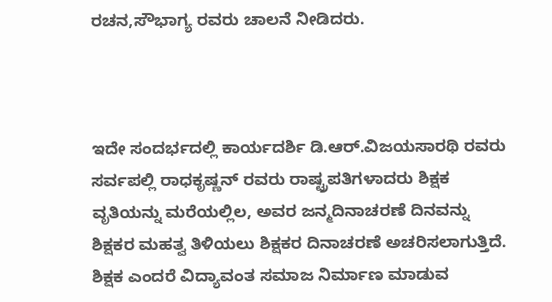ರಚನ,ಸೌಭಾಗ್ಯ ರವರು ಚಾಲನೆ ನೀಡಿದರು.



ಇದೇ ಸಂದರ್ಭದಲ್ಲಿ ಕಾರ್ಯದರ್ಶಿ ಡಿ.ಆರ್.ವಿಜಯಸಾರಥಿ ರವರು  ಸರ್ವಪಲ್ಲಿ ರಾಧಕೃಷ್ಣನ್ ರವರು ರಾಷ್ಟ್ರಪತಿಗಳಾದರು ಶಿಕ್ಷಕ ವೃತಿಯನ್ನು ಮರೆಯಲ್ಲಿಲ, ಅವರ ಜನ್ಮದಿನಾಚರಣೆ ದಿನವನ್ನು ಶಿಕ್ಷಕರ ಮಹತ್ವ ತಿಳಿಯಲು ಶಿಕ್ಷಕರ ದಿನಾಚರಣೆ ಅಚರಿಸಲಾಗುತ್ತಿದೆ. ಶಿಕ್ಷಕ ಎಂದರೆ ವಿದ್ಯಾವಂತ ಸಮಾಜ ನಿರ್ಮಾಣ ಮಾಡುವ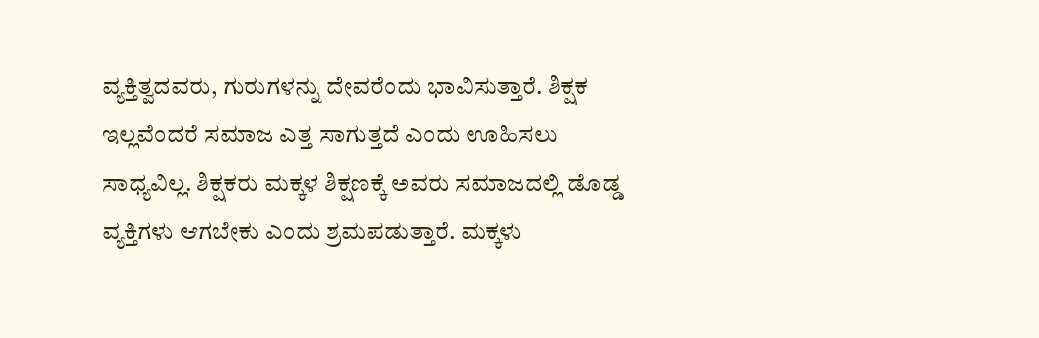ವ್ಯಕ್ತಿತ್ವದವರು, ಗುರುಗಳನ್ನು ದೇವರೆಂದು ಭಾವಿಸುತ್ತಾರೆ. ಶಿಕ್ಷಕ ಇಲ್ಲವೆಂದರೆ ಸಮಾಜ ಎತ್ತ ಸಾಗುತ್ತದೆ ಎಂದು ಊಹಿಸಲು ಸಾಧ್ಯವಿಲ್ಲ. ಶಿಕ್ಷಕರು ಮಕ್ಕಳ ಶಿಕ್ಷಣಕ್ಕೆ ಅವರು ಸಮಾಜದಲ್ಲಿ ಡೊಡ್ಡ ವ್ಯಕ್ತಿಗಳು ಆಗಬೇಕು ಎಂದು ಶ್ರಮಪಡುತ್ತಾರೆ. ಮಕ್ಕಳು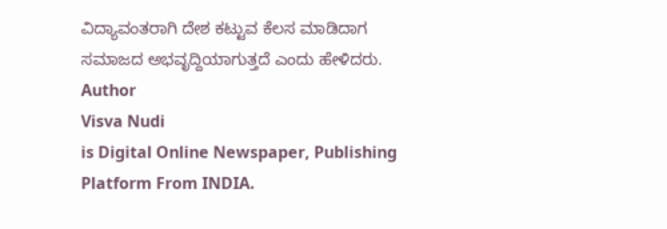ವಿದ್ಯಾವಂತರಾಗಿ ದೇಶ ಕಟ್ಟುವ ಕೆಲಸ ಮಾಡಿದಾಗ ಸಮಾಜದ ಅಭವೃದ್ದಿಯಾಗುತ್ತದೆ ಎಂದು ಹೇಳಿದರು.
Author
Visva Nudi
is Digital Online Newspaper, Publishing Platform From INDIA.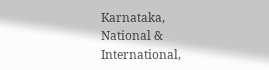Karnataka, National & International,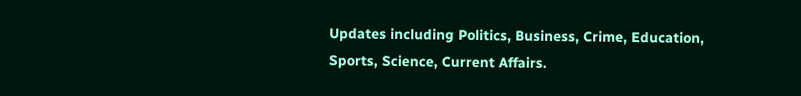Updates including Politics, Business, Crime, Education, Sports, Science, Current Affairs.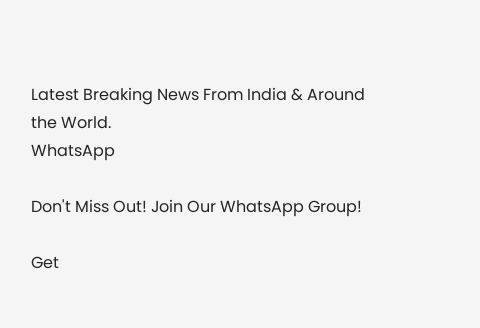Latest Breaking News From India & Around the World.
WhatsApp

Don't Miss Out! Join Our WhatsApp Group!

Get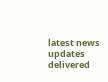latest news updates delivered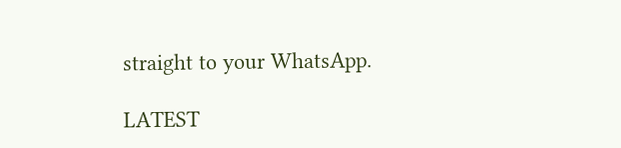straight to your WhatsApp.

LATEST